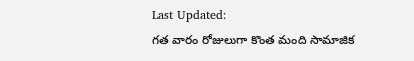Last Updated:
గత వారం రోజులుగా కొంత మంది సామాజిక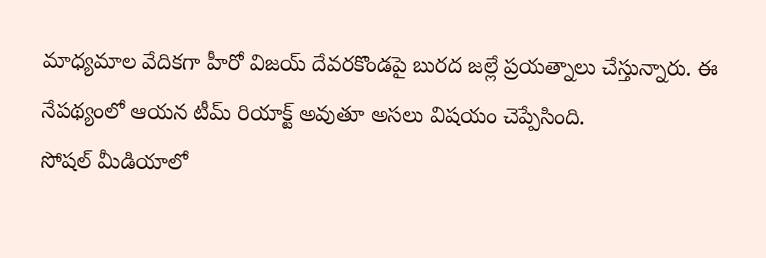మాధ్యమాల వేదికగా హీరో విజయ్ దేవరకొండపై బురద జల్లే ప్రయత్నాలు చేస్తున్నారు. ఈ నేపథ్యంలో ఆయన టీమ్ రియాక్ట్ అవుతూ అసలు విషయం చెప్పేసింది.
సోషల్ మీడియాలో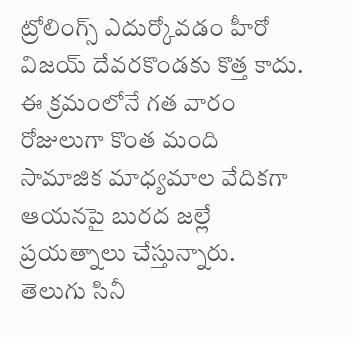ట్రోలింగ్స్ ఎదుర్కోవడం హీరో విజయ్ దేవరకొండకు కొత్త కాదు. ఈ క్రమంలోనే గత వారం రోజులుగా కొంత మంది సామాజిక మాధ్యమాల వేదికగా ఆయనపై బురద జల్లే ప్రయత్నాలు చేస్తున్నారు. తెలుగు సినీ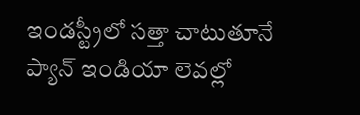ఇండస్ట్రీలో సత్తా చాటుతూనే ప్యాన్ ఇండియా లెవల్లో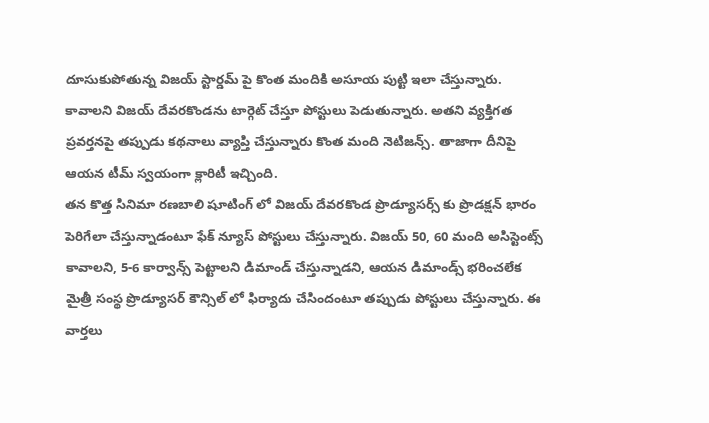దూసుకుపోతున్న విజయ్ స్టార్డమ్ పై కొంత మందికి అసూయ పుట్టి ఇలా చేస్తున్నారు. కావాలని విజయ్ దేవరకొండను టార్గెట్ చేస్తూ పోస్టులు పెడుతున్నారు. అతని వ్యక్తిగత ప్రవర్తనపై తప్పుడు కథనాలు వ్యాప్తి చేస్తున్నారు కొంత మంది నెటిజన్స్. తాజాగా దీనిపై ఆయన టీమ్ స్వయంగా క్లారిటీ ఇచ్చింది.
తన కొత్త సినిమా రణబాలి షూటింగ్ లో విజయ్ దేవరకొండ ప్రొడ్యూసర్స్ కు ప్రొడక్షన్ భారం పెరిగేలా చేస్తున్నాడంటూ ఫేక్ న్యూస్ పోస్టులు చేస్తున్నారు. విజయ్ 50, 60 మంది అసిస్టెంట్స్ కావాలని, 5-6 కార్వాన్స్ పెట్టాలని డిమాండ్ చేస్తున్నాడని, ఆయన డిమాండ్స్ భరించలేక మైత్రీ సంస్థ ప్రొడ్యూసర్ కౌన్సిల్ లో ఫిర్యాదు చేసిందంటూ తప్పుడు పోస్టులు చేస్తున్నారు. ఈ వార్తలు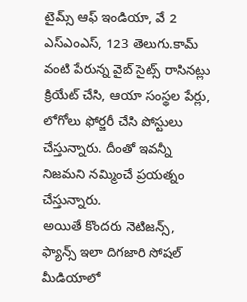టైమ్స్ ఆఫ్ ఇండియా, వే 2 ఎస్ఎంఎస్, 123 తెలుగు.కామ్ వంటి పేరున్న వైబ్ సైట్స్ రాసినట్లు క్రియేట్ చేసి, ఆయా సంస్థల పేర్లు, లోగోలు ఫోర్జరీ చేసి పోస్టులు చేస్తున్నారు. దీంతో ఇవన్నీ నిజమని నమ్మించే ప్రయత్నం చేస్తున్నారు.
అయితే కొందరు నెటిజన్స్, ఫ్యాన్స్ ఇలా దిగజారి సోషల్ మీడియాలో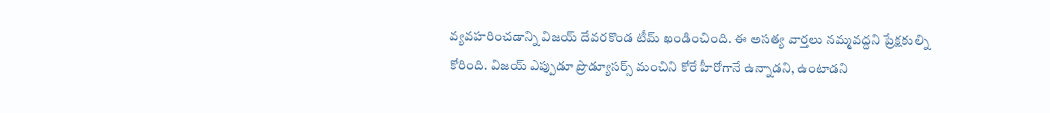వ్యవహరించడాన్ని విజయ్ దేవరకొండ టీమ్ ఖండించింది. ఈ అసత్య వార్తలు నమ్మవద్దని ప్రేక్షకుల్ని కోరింది. విజయ్ ఎప్పుడూ ప్రొడ్యూసర్స్ మంచిని కోరే హీరోగానే ఉన్నాడని, ఉంటాడని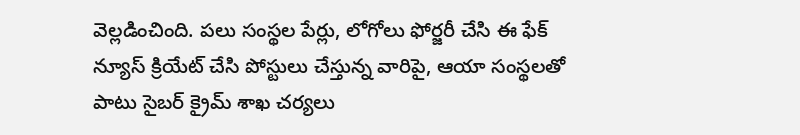వెల్లడించింది. పలు సంస్థల పేర్లు, లోగోలు ఫోర్జరీ చేసి ఈ ఫేక్ న్యూస్ క్రియేట్ చేసి పోస్టులు చేస్తున్న వారిపై, ఆయా సంస్థలతో పాటు సైబర్ క్రైమ్ శాఖ చర్యలు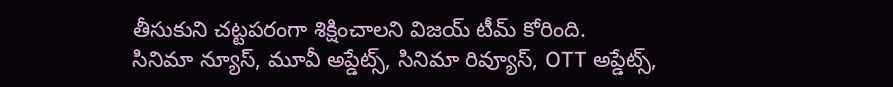తీసుకుని చట్టపరంగా శిక్షించాలని విజయ్ టీమ్ కోరింది.
సినిమా న్యూస్, మూవీ అప్డేట్స్, సినిమా రివ్యూస్, OTT అప్డేట్స్,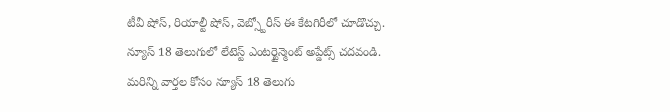టీవీ షోస్, రియాల్టీ షోస్, వెబ్స్టోరీస్ ఈ కేటగిరీలో చూడొచ్చు. న్యూస్ 18 తెలుగులో లేటెస్ట్ ఎంటర్టైన్మెంట్ అప్డేట్స్ చదవండి. మరిన్ని వార్తల కోసం న్యూస్ 18 తెలుగు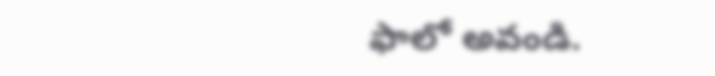ఫాలో అవండి.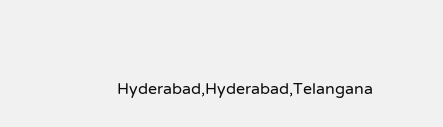Hyderabad,Hyderabad,Telangana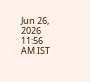Jun 26, 2026 11:56 AM IST